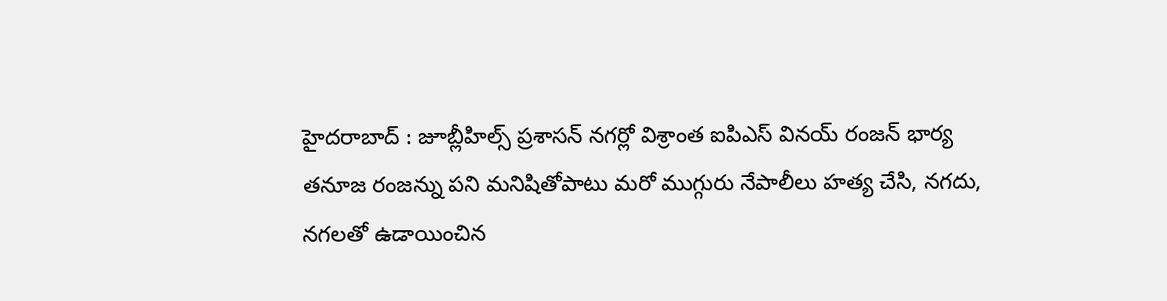హైదరాబాద్ : జూబ్లీహిల్స్ ప్రశాసన్ నగర్లో విశ్రాంత ఐపిఎస్ వినయ్ రంజన్ భార్య తనూజ రంజన్ను పని మనిషితోపాటు మరో ముగ్గురు నేపాలీలు హత్య చేసి, నగదు, నగలతో ఉడాయించిన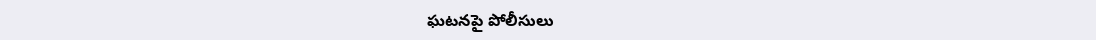ఘటనపై పోలీసులు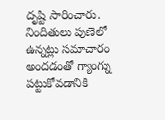దృష్టి సారించారు. నిందితులు పుణెలో ఉన్నట్లు సమాచారం అందడంతో గ్యాంగ్ను పట్టుకోవడానికి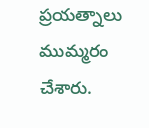ప్రయత్నాలు ముమ్మరం చేశారు.